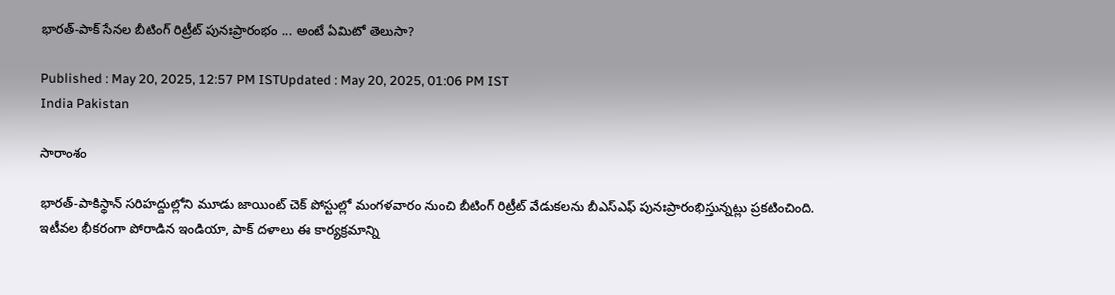భారత్-పాక్ సేనల బీటింగ్ రిట్రీట్ పునఃప్రారంభం ... అంటే ఏమిటో తెలుసా?

Published : May 20, 2025, 12:57 PM ISTUpdated : May 20, 2025, 01:06 PM IST
India Pakistan

సారాంశం

భారత్-పాకిస్థాన్ సరిహద్దుల్లోని మూడు జాయింట్ చెక్ పోస్టుల్లో మంగళవారం నుంచి బీటింగ్ రిట్రీట్ వేడుకలను బీఎస్ఎఫ్ పునఃప్రారంభిస్తున్నట్లు ప్రకటించింది. ఇటీవల భీకరంగా పోరాడిన ఇండియా, పాక్ దళాలు ఈ కార్యక్రమాన్ని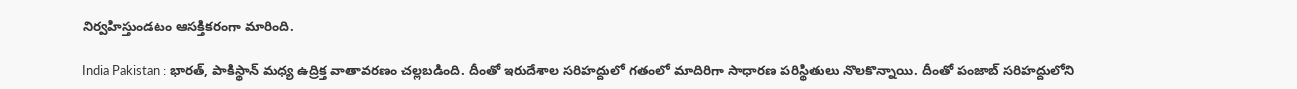నిర్వహిస్తుండటం ఆసక్తికరంగా మారింది.

India Pakistan : భారత్, పాకిస్థాన్ మధ్య ఉద్రిక్త వాతావరణం చల్లబడింది. దీంతో ఇరుదేశాల సరిహద్దులో గతంలో మాదిరిగా సాధారణ పరిస్థితులు నొలకొన్నాయి. దీంతో పంజాబ్ సరిహద్దులోని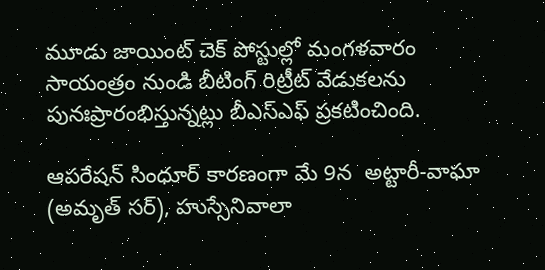మూడు జాయింట్ చెక్ పోస్టుల్లో మంగళవారం సాయంత్రం నుండి బీటింగ్ రిట్రీట్ వేడుకలను   పునఃప్రారంభిస్తున్నట్లు బీఎస్ఎఫ్ ప్రకటించింది.

ఆపరేషన్ సింధూర్ కారణంగా మే 9న  అట్టారీ-వాఘా (అమృత్ సర్), హుస్సేనివాలా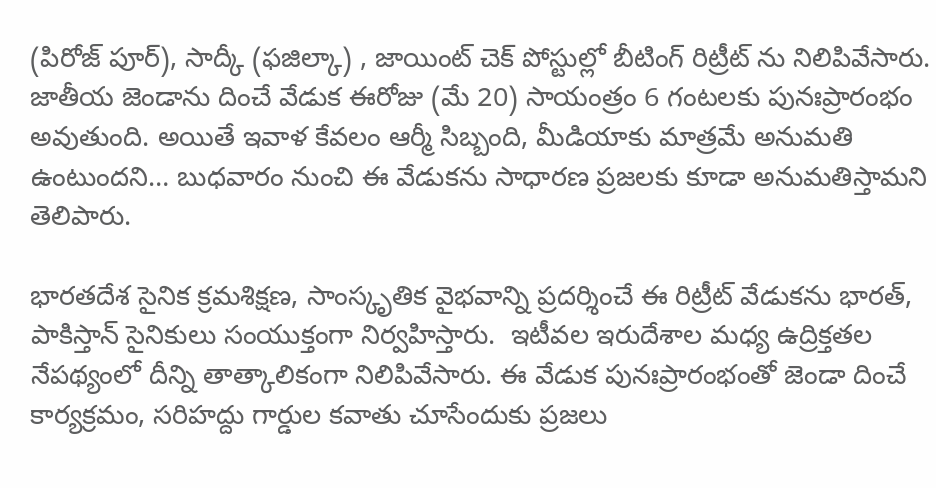(పిరోజ్ పూర్), సాద్కీ (ఫజిల్కా) , జాయింట్ చెక్ పోస్టుల్లో బీటింగ్ రిట్రీట్ ను నిలిపివేసారు. జాతీయ జెండాను దించే వేడుక ఈరోజు (మే 20) సాయంత్రం 6 గంటలకు పునఃప్రారంభం అవుతుంది. అయితే ఇవాళ కేవలం ఆర్మీ సిబ్బంది, మీడియాకు మాత్రమే అనుమతి ఉంటుందని… బుధవారం నుంచి ఈ వేడుకను సాధారణ ప్రజలకు కూడా అనుమతిస్తామని తెలిపారు.

భారతదేశ సైనిక క్రమశిక్షణ, సాంస్కృతిక వైభవాన్ని ప్రదర్శించే ఈ రిట్రీట్ వేడుకను భారత్, పాకిస్తాన్ సైనికులు సంయుక్తంగా నిర్వహిస్తారు.  ఇటీవల ఇరుదేశాల మధ్య ఉద్రిక్తతల నేపథ్యంలో దీన్ని తాత్కాలికంగా నిలిపివేసారు. ఈ వేడుక పునఃప్రారంభంతో జెండా దించే కార్యక్రమం, సరిహద్దు గార్డుల కవాతు చూసేందుకు ప్రజలు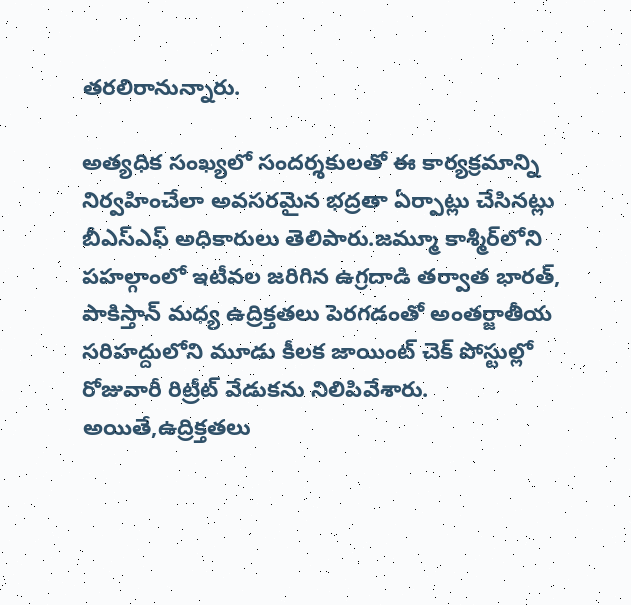తరలిరానున్నారు.

అత్యధిక సంఖ్యలో సందర్శకులతో ఈ కార్యక్రమాన్ని నిర్వహించేలా అవసరమైన భద్రతా ఏర్పాట్లు చేసినట్లు బీఎస్ఎఫ్ అధికారులు తెలిపారు.జమ్మూ కాశ్మీర్‌లోని పహల్గాంలో ఇటీవల జరిగిన ఉగ్రదాడి తర్వాత భారత్, పాకిస్తాన్ మధ్య ఉద్రిక్తతలు పెరగడంతో అంతర్జాతీయ సరిహద్దులోని మూడు కీలక జాయింట్ చెక్ పోస్టుల్లో రోజువారీ రిట్రీట్ వేడుకను నిలిపివేశారు. అయితే,ఉద్రిక్తతలు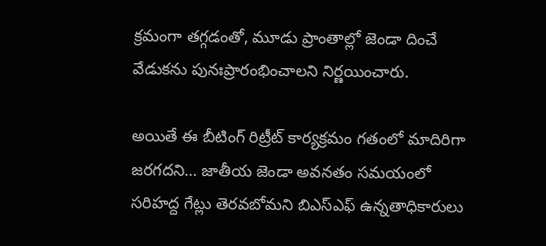క్రమంగా తగ్గడంతో, మూడు ప్రాంతాల్లో జెండా దించే వేడుకను పునఃప్రారంభించాలని నిర్ణయించారు.

అయితే ఈ బీటింగ్ రిట్రీట్ కార్యక్రమం గతంలో మాదిరిగా జరగదని… జాతీయ జెండా అవనతం సమయంలో సరిహద్ద గేట్లు తెరవబోమని బిఎస్ఎఫ్ ఉన్నతాధికారులు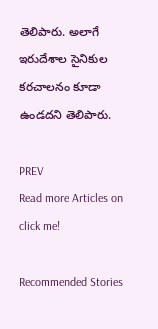తెలిపారు. అలాగే ఇరుదేశాల సైనికుల కరచాలనం కూడా ఉండదని తెలిపారు.

PREV
Read more Articles on
click me!

Recommended Stories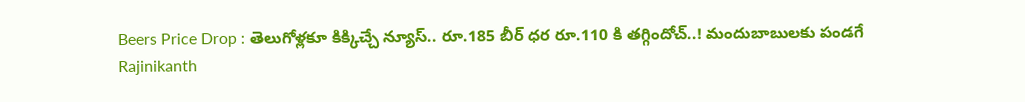Beers Price Drop : తెలుగోళ్లకూ కిక్కిచ్చే న్యూస్.. రూ.185 బీర్ ధర రూ.110 కి తగ్గిందోచ్..! మందుబాబులకు పండగే
Rajinikanth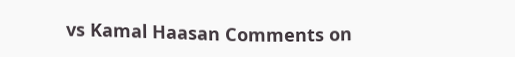vs Kamal Haasan Comments on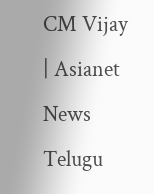CM Vijay | Asianet News Telugu